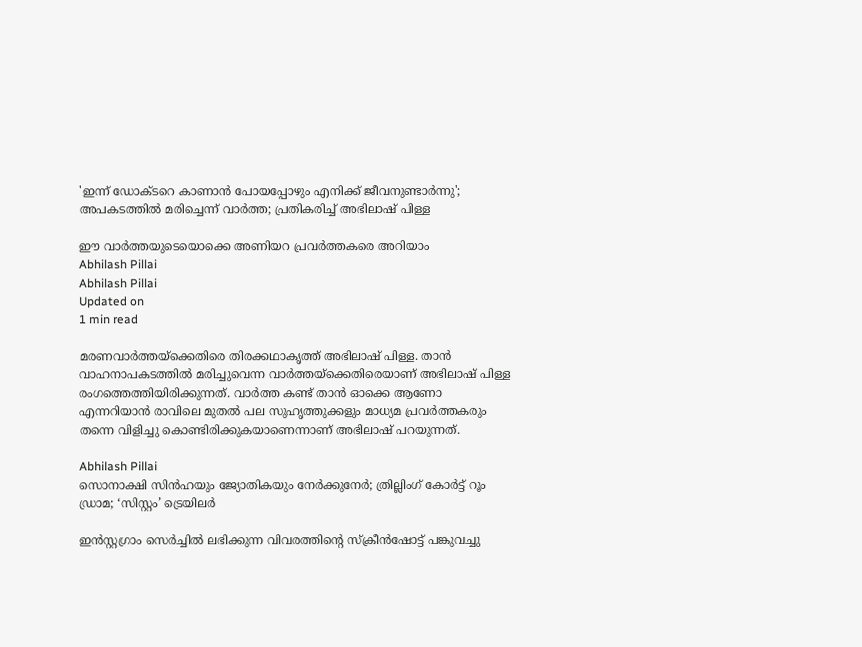'ഇന്ന് ഡോക്ടറെ കാണാന്‍ പോയപ്പോഴും എനിക്ക് ജീവനുണ്ടാര്‍ന്നു'; അപകടത്തില്‍ മരിച്ചെന്ന് വാര്‍ത്ത; പ്രതികരിച്ച് അഭിലാഷ് പിള്ള

ഈ വാര്‍ത്തയുടെയൊക്കെ അണിയറ പ്രവര്‍ത്തകരെ അറിയാം
Abhilash Pillai
Abhilash Pillai
Updated on
1 min read

മരണവാര്‍ത്തയ്‌ക്കെതിരെ തിരക്കഥാകൃത്ത് അഭിലാഷ് പിള്ള. താന്‍ വാഹനാപകടത്തില്‍ മരിച്ചുവെന്ന വാര്‍ത്തയ്‌ക്കെതിരെയാണ് അഭിലാഷ് പിള്ള രംഗത്തെത്തിയിരിക്കുന്നത്. വാര്‍ത്ത കണ്ട് താന്‍ ഓക്കെ ആണോ എന്നറിയാന്‍ രാവിലെ മുതല്‍ പല സുഹൃത്തുക്കളും മാധ്യമ പ്രവര്‍ത്തകരും തന്നെ വിളിച്ചു കൊണ്ടിരിക്കുകയാണെന്നാണ് അഭിലാഷ് പറയുന്നത്.

Abhilash Pillai
സൊനാക്ഷി സിന്‍ഹയും ജ്യോതികയും നേർക്കുനേർ; ത്രില്ലിംഗ് കോർട്ട്‌ റൂം ഡ്രാമ; ‘സിസ്റ്റം’ ട്രെയിലർ

ഇന്‍സ്റ്റഗ്രാം സെര്‍ച്ചില്‍ ലഭിക്കുന്ന വിവരത്തിന്റെ സ്‌ക്രീന്‍ഷോട്ട് പങ്കുവച്ചു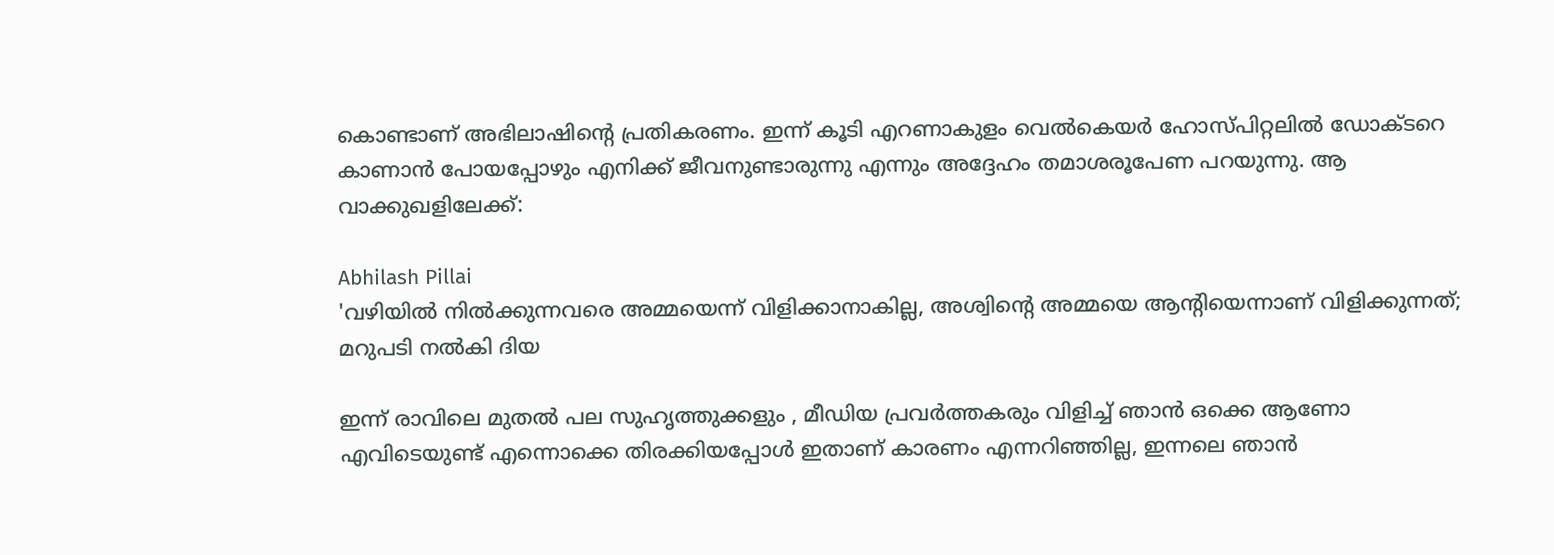കൊണ്ടാണ് അഭിലാഷിന്റെ പ്രതികരണം. ഇന്ന് കൂടി എറണാകുളം വെല്‍കെയര്‍ ഹോസ്പിറ്റലില്‍ ഡോക്ടറെ കാണാന്‍ പോയപ്പോഴും എനിക്ക് ജീവനുണ്ടാരുന്നു എന്നും അദ്ദേഹം തമാശരൂപേണ പറയുന്നു. ആ വാക്കുഖളിലേക്ക്:

Abhilash Pillai
'വഴിയില്‍ നില്‍ക്കുന്നവരെ അമ്മയെന്ന് വിളിക്കാനാകില്ല, അശ്വിന്റെ അമ്മയെ ആന്റിയെന്നാണ് വിളിക്കുന്നത്; മറുപടി നല്‍കി ദിയ

ഇന്ന് രാവിലെ മുതല്‍ പല സുഹൃത്തുക്കളും , മീഡിയ പ്രവര്‍ത്തകരും വിളിച്ച് ഞാന്‍ ഒക്കെ ആണോ എവിടെയുണ്ട് എന്നൊക്കെ തിരക്കിയപ്പോള്‍ ഇതാണ് കാരണം എന്നറിഞ്ഞില്ല, ഇന്നലെ ഞാന്‍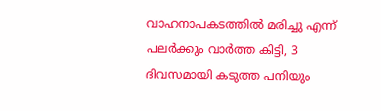വാഹനാപകടത്തില്‍ മരിച്ചു എന്ന് പലര്‍ക്കും വാര്‍ത്ത കിട്ടി, 3 ദിവസമായി കടുത്ത പനിയും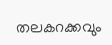തലകറക്കവും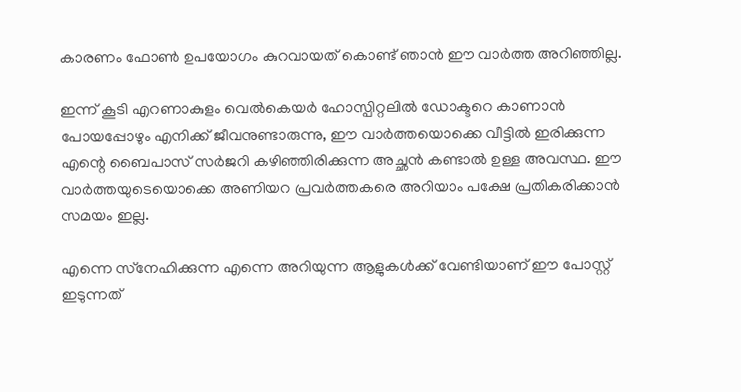കാരണം ഫോണ്‍ ഉപയോഗം കുറവായത് കൊണ്ട് ഞാന്‍ ഈ വാര്‍ത്ത അറിഞ്ഞില്ല.

ഇന്ന് കൂടി എറണാകുളം വെല്‍കെയര്‍ ഹോസ്പിറ്റലില്‍ ഡോക്ടറെ കാണാന്‍ പോയപ്പോഴും എനിക്ക് ജീവനുണ്ടാരുന്നു, ഈ വാര്‍ത്തയൊക്കെ വീട്ടില്‍ ഇരിക്കുന്ന എന്റെ ബൈപാസ് സര്‍ജറി കഴിഞ്ഞിരിക്കുന്ന അച്ഛന്‍ കണ്ടാല്‍ ഉള്ള അവസ്ഥ. ഈ വാര്‍ത്തയുടെയൊക്കെ അണിയറ പ്രവര്‍ത്തകരെ അറിയാം പക്ഷേ പ്രതികരിക്കാന്‍ സമയം ഇല്ല.

എന്നെ സ്‌നേഹിക്കുന്ന എന്നെ അറിയുന്ന ആളുകള്‍ക്ക് വേണ്ടിയാണ് ഈ പോസ്റ്റ് ഇടുന്നത്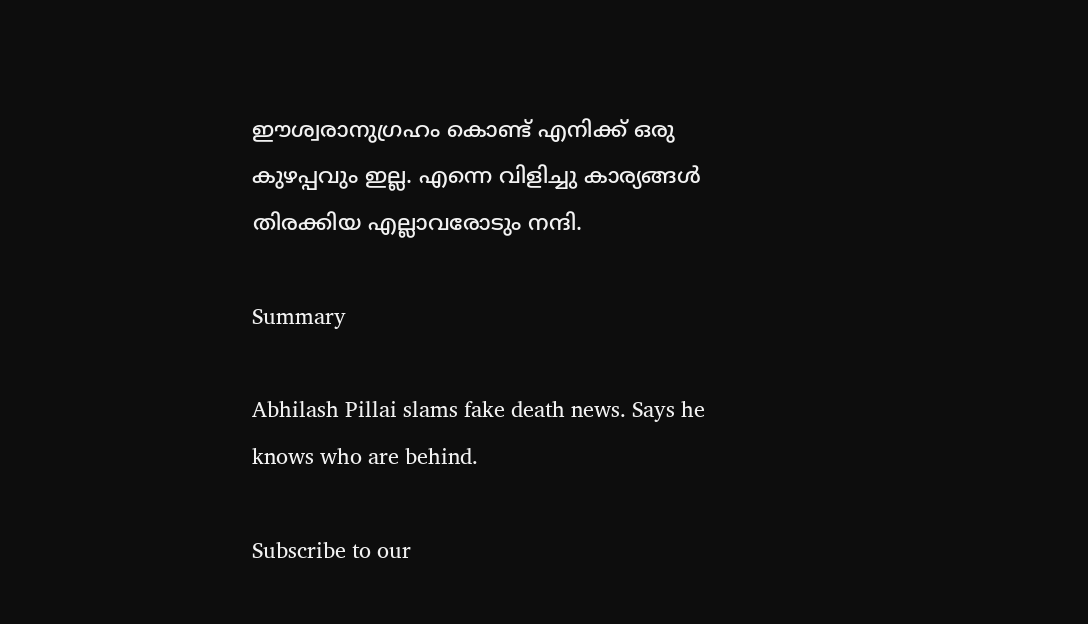ഈശ്വരാനുഗ്രഹം കൊണ്ട് എനിക്ക് ഒരു കുഴപ്പവും ഇല്ല. എന്നെ വിളിച്ചു കാര്യങ്ങള്‍ തിരക്കിയ എല്ലാവരോടും നന്ദി.

Summary

Abhilash Pillai slams fake death news. Says he knows who are behind.

Subscribe to our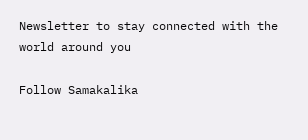Newsletter to stay connected with the world around you

Follow Samakalika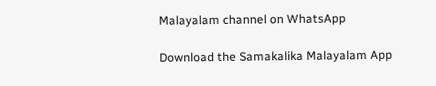Malayalam channel on WhatsApp

Download the Samakalika Malayalam App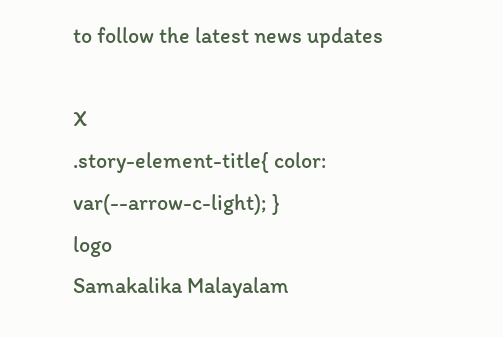to follow the latest news updates

X
.story-element-title{ color: var(--arrow-c-light); }
logo
Samakalika Malayalam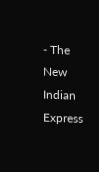- The New Indian Express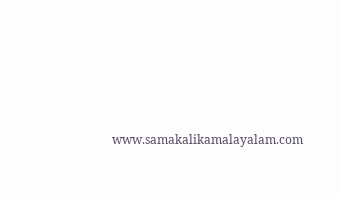www.samakalikamalayalam.com